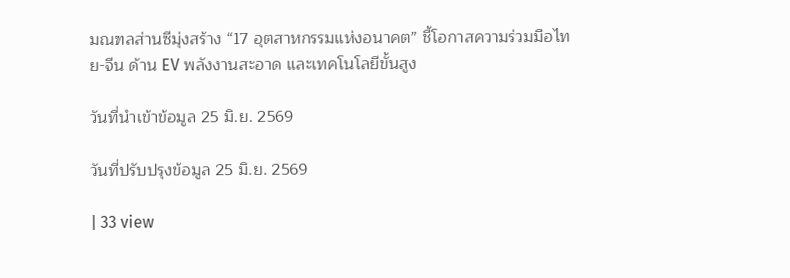มณฑลส่านซีมุ่งสร้าง “17 อุตสาหกรรมแห่งอนาคต” ชี้โอกาสความร่วมมือไทย-จีน ด้าน EV พลังงานสะอาด และเทคโนโลยีขั้นสูง

วันที่นำเข้าข้อมูล 25 มิ.ย. 2569

วันที่ปรับปรุงข้อมูล 25 มิ.ย. 2569

| 33 view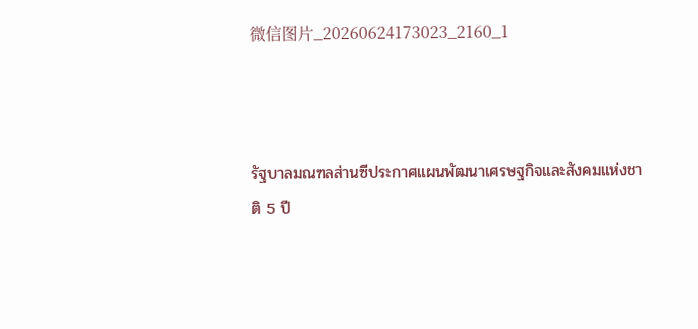微信图片_20260624173023_2160_1



รัฐบาลมณฑลส่านซีประกาศแผนพัฒนาเศรษฐกิจและสังคมแห่งชาติ 5 ปี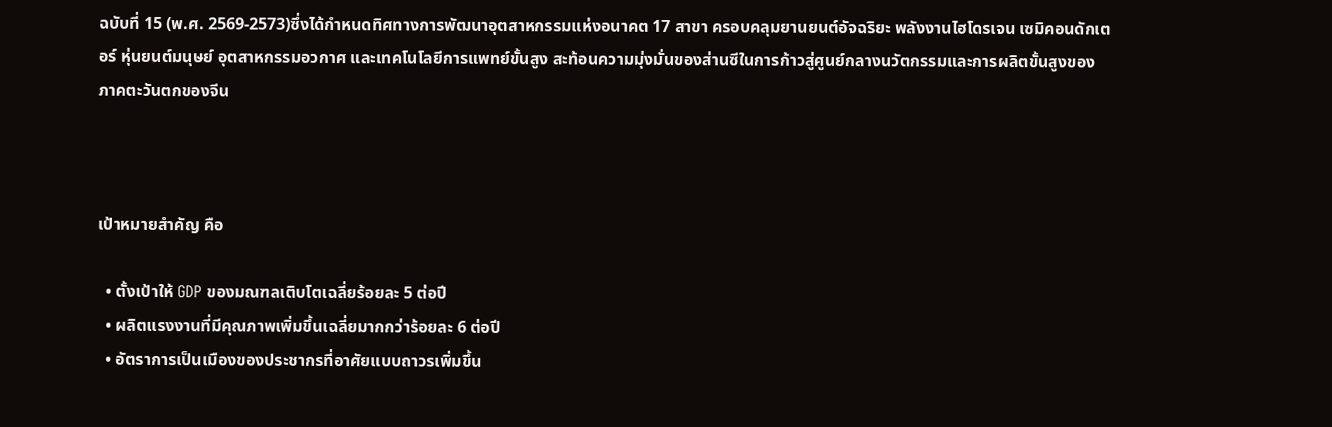ฉบับที่ 15 (พ.ศ. 2569-2573)ซึ่งได้กำหนดทิศทางการพัฒนาอุตสาหกรรมแห่งอนาคต 17 สาขา ครอบคลุมยานยนต์อัจฉริยะ พลังงานไฮโดรเจน เซมิคอนดักเตอร์ หุ่นยนต์มนุษย์ อุตสาหกรรมอวกาศ และเทคโนโลยีการแพทย์ขั้นสูง สะท้อนความมุ่งมั่นของส่านซีในการก้าวสู่ศูนย์กลางนวัตกรรมและการผลิตขั้นสูงของภาคตะวันตกของจีน



เป้าหมายสำคัญ คือ

  • ตั้งเป้าให้ GDP ของมณฑลเติบโตเฉลี่ยร้อยละ 5 ต่อปี
  • ผลิตแรงงานที่มีคุณภาพเพิ่มขึ้นเฉลี่ยมากกว่าร้อยละ 6 ต่อปี
  • อัตราการเป็นเมืองของประชากรที่อาศัยแบบถาวรเพิ่มขึ้น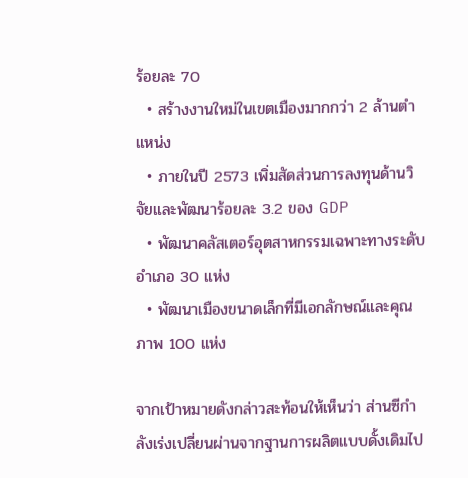ร้อยละ 70
  • สร้างงานใหม่ในเขตเมืองมากกว่า 2 ล้านตำแหน่ง
  • ภายในปี 2573 เพิ่มสัดส่วนการลงทุนด้านวิจัยและพัฒนาร้อยละ 3.2 ของ GDP
  • พัฒนาคลัสเตอร์อุตสาหกรรมเฉพาะทางระดับอำเภอ 30 แห่ง
  • พัฒนาเมืองขนาดเล็กที่มีเอกลักษณ์และคุณภาพ 100 แห่ง

จากเป้าหมายดังกล่าวสะท้อนให้เห็นว่า ส่านซีกำลังเร่งเปลี่ยนผ่านจากฐานการผลิตแบบดั้งเดิมไป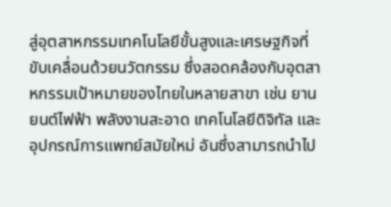สู่อุตสาหกรรมเทคโนโลยีขั้นสูงและเศรษฐกิจที่ขับเคลื่อนด้วยนวัตกรรม ซึ่งสอดคล้องกับอุตสาหกรรมเป้าหมายของไทยในหลายสาขา เช่น ยานยนต์ไฟฟ้า พลังงานสะอาด เทคโนโลยีดิจิทัล และอุปกรณ์การแพทย์สมัยใหม่ อันซึ่งสามารถนำไป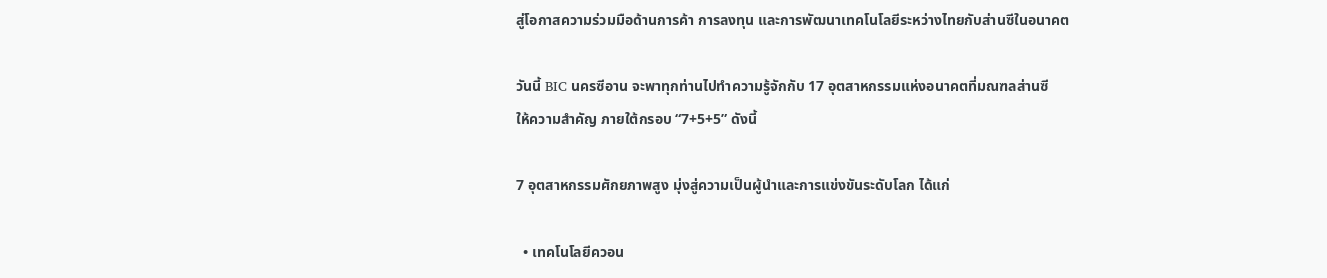สู่โอกาสความร่วมมือด้านการค้า การลงทุน และการพัฒนาเทคโนโลยีระหว่างไทยกับส่านซีในอนาคต

วันนี้ BIC นครซีอาน จะพาทุกท่านไปทำความรู้จักกับ 17 อุตสาหกรรมแห่งอนาคตที่มณฑลส่านซี
ให้ความสำคัญ ภายใต้กรอบ “7+5+5” ดังนี้

7 อุตสาหกรรมศักยภาพสูง มุ่งสู่ความเป็นผู้นำและการแข่งขันระดับโลก ได้แก่

  • เทคโนโลยีควอน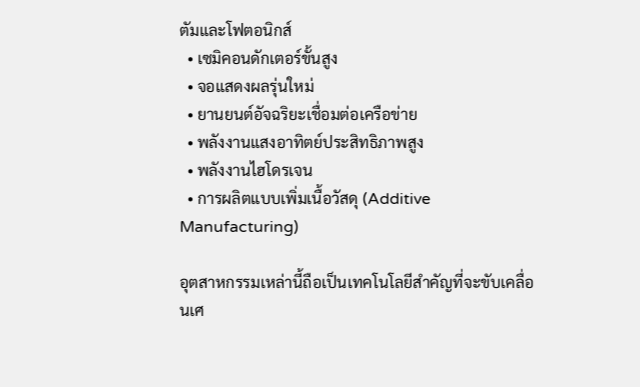ตัมและโฟตอนิกส์
  • เซมิคอนดักเตอร์ขั้นสูง
  • จอแสดงผลรุ่นใหม่
  • ยานยนต์อัจฉริยะเชื่อมต่อเครือข่าย
  • พลังงานแสงอาทิตย์ประสิทธิภาพสูง
  • พลังงานไฮโดรเจน
  • การผลิตแบบเพิ่มเนื้อวัสดุ (Additive Manufacturing)

อุตสาหกรรมเหล่านี้ถือเป็นเทคโนโลยีสำคัญที่จะขับเคลื่อนเศ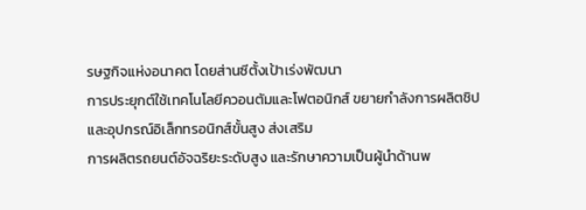รษฐกิจแห่งอนาคต โดยส่านซีตั้งเป้าเร่งพัฒนา
การประยุกต์ใช้เทคโนโลยีควอนตัมและโฟตอนิกส์ ขยายกำลังการผลิตชิปและอุปกรณ์อิเล็กทรอนิกส์ขั้นสูง ส่งเสริม
การผลิตรถยนต์อัจฉริยะระดับสูง และรักษาความเป็นผู้นำด้านพ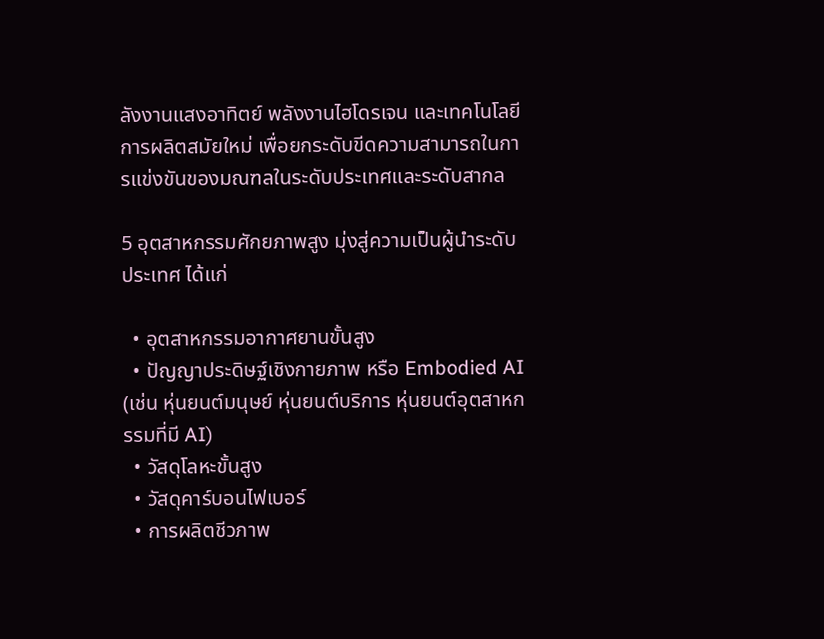ลังงานแสงอาทิตย์ พลังงานไฮโดรเจน และเทคโนโลยีการผลิตสมัยใหม่ เพื่อยกระดับขีดความสามารถในการแข่งขันของมณฑลในระดับประเทศและระดับสากล

5 อุตสาหกรรมศักยภาพสูง มุ่งสู่ความเป็นผู้นำระดับประเทศ ได้แก่

  • อุตสาหกรรมอากาศยานขั้นสูง
  • ปัญญาประดิษฐ์เชิงกายภาพ หรือ Embodied AI (เช่น หุ่นยนต์มนุษย์ หุ่นยนต์บริการ หุ่นยนต์อุตสาหกรรมที่มี AI)
  • วัสดุโลหะขั้นสูง
  • วัสดุคาร์บอนไฟเบอร์
  • การผลิตชีวภาพ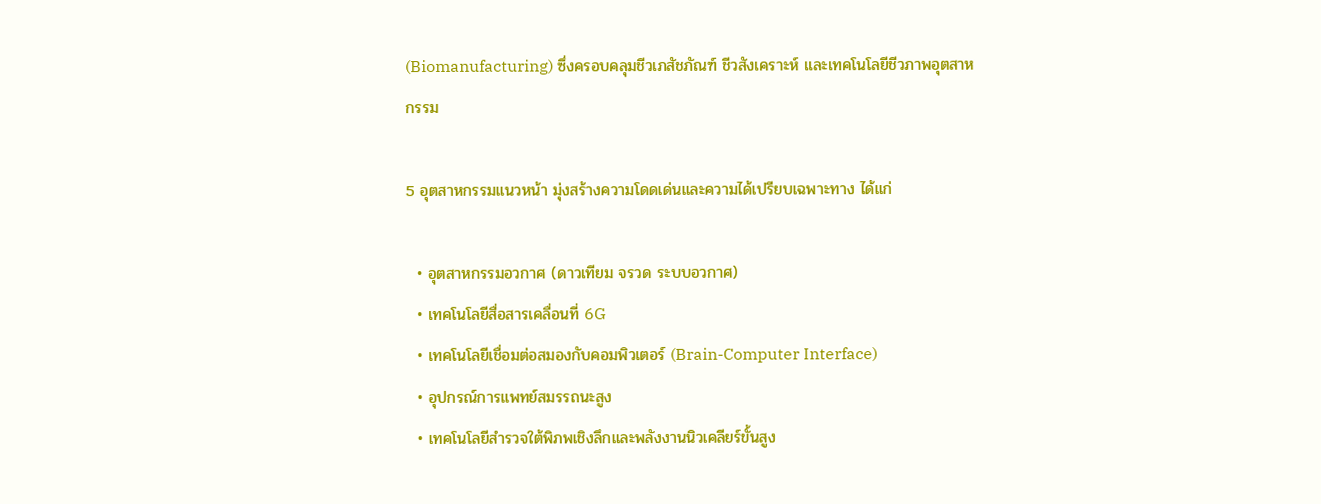(Biomanufacturing) ซึ่งครอบคลุมชีวเภสัชภัณฑ์ ชีวสังเคราะห์ และเทคโนโลยีชีวภาพอุตสาหกรรม

5 อุตสาหกรรมแนวหน้า มุ่งสร้างความโดดเด่นและความได้เปรียบเฉพาะทาง ได้แก่

  • อุตสาหกรรมอวกาศ (ดาวเทียม จรวด ระบบอวกาศ)
  • เทคโนโลยีสื่อสารเคลื่อนที่ 6G
  • เทคโนโลยีเชื่อมต่อสมองกับคอมพิวเตอร์ (Brain-Computer Interface)
  • อุปกรณ์การแพทย์สมรรถนะสูง
  • เทคโนโลยีสำรวจใต้พิภพเชิงลึกและพลังงานนิวเคลียร์ขั้นสูง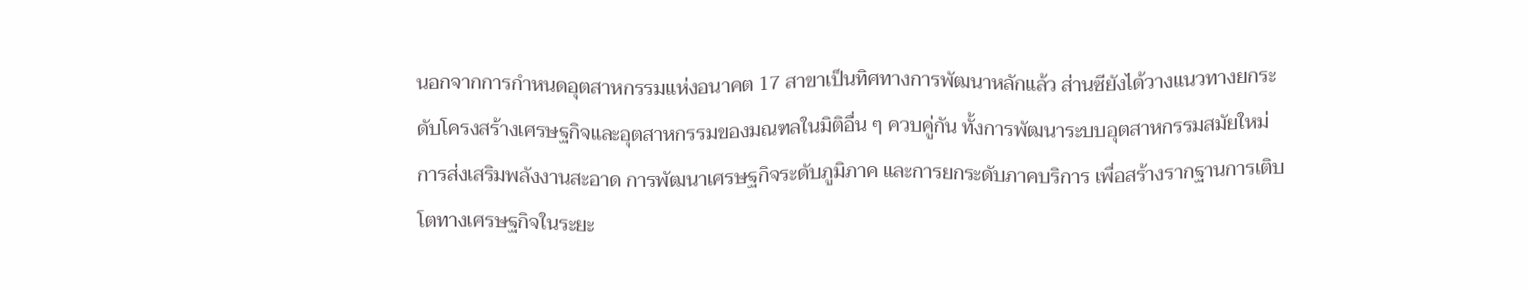นอกจากการกำหนดอุตสาหกรรมแห่งอนาคต 17 สาขาเป็นทิศทางการพัฒนาหลักแล้ว ส่านซียังได้วางแนวทางยกระดับโครงสร้างเศรษฐกิจและอุตสาหกรรมของมณฑลในมิติอื่น ๆ ควบคู่กัน ทั้งการพัฒนาระบบอุตสาหกรรมสมัยใหม่ การส่งเสริมพลังงานสะอาด การพัฒนาเศรษฐกิจระดับภูมิภาค และการยกระดับภาคบริการ เพื่อสร้างรากฐานการเติบโตทางเศรษฐกิจในระยะ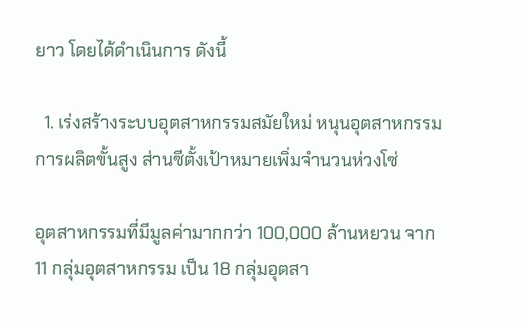ยาว โดยได้ดำเนินการ ดังนี้

  1. เร่งสร้างระบบอุตสาหกรรมสมัยใหม่ หนุนอุตสาหกรรมการผลิตขั้นสูง ส่านซีตั้งเป้าหมายเพิ่มจำนวนห่วงโซ่

อุตสาหกรรมที่มีมูลค่ามากกว่า 100,000 ล้านหยวน จาก 11 กลุ่มอุตสาหกรรม เป็น 18 กลุ่มอุตสา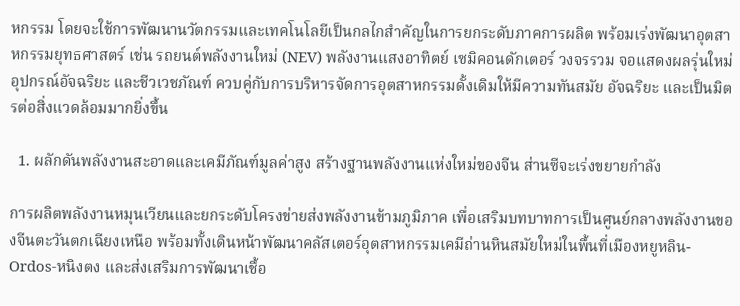หกรรม โดยจะใช้การพัฒนานวัตกรรมและเทคโนโลยีเป็นกลไกสำคัญในการยกระดับภาคการผลิต พร้อมเร่งพัฒนาอุตสาหกรรมยุทธศาสตร์ เช่น รถยนต์พลังงานใหม่ (NEV) พลังงานแสงอาทิตย์ เซมิคอนดักเตอร์ วงจรรวม จอแสดงผลรุ่นใหม่ อุปกรณ์อัจฉริยะ และชีวเวชภัณฑ์ ควบคู่กับการบริหารจัดการอุตสาหกรรมดั้งเดิมให้มีความทันสมัย อัจฉริยะ และเป็นมิตรต่อสิ่งแวดล้อมมากยิ่งขึ้น

  1. ผลักดันพลังงานสะอาดและเคมีภัณฑ์มูลค่าสูง สร้างฐานพลังงานแห่งใหม่ของจีน ส่านซีจะเร่งขยายกำลัง

การผลิตพลังงานหมุนเวียนและยกระดับโครงข่ายส่งพลังงานข้ามภูมิภาค เพื่อเสริมบทบาทการเป็นศูนย์กลางพลังงานของจีนตะวันตกเฉียงเหนือ พร้อมทั้งเดินหน้าพัฒนาคลัสเตอร์อุตสาหกรรมเคมีถ่านหินสมัยใหม่ในพื้นที่เมืองหยูหลิน-Ordos-หนิงตง และส่งเสริมการพัฒนาเชื้อ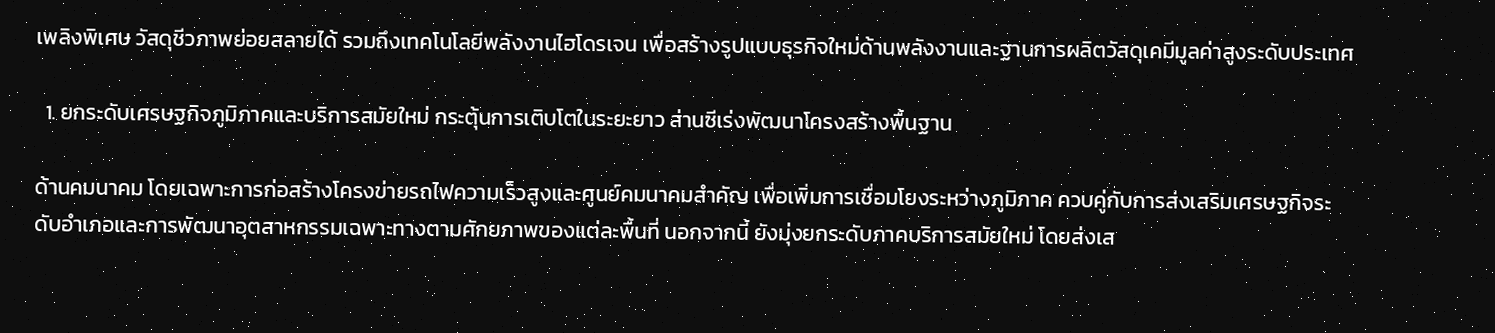เพลิงพิเศษ วัสดุชีวภาพย่อยสลายได้ รวมถึงเทคโนโลยีพลังงานไฮโดรเจน เพื่อสร้างรูปแบบธุรกิจใหม่ด้านพลังงานและฐานการผลิตวัสดุเคมีมูลค่าสูงระดับประเทศ

  1. ยกระดับเศรษฐกิจภูมิภาคและบริการสมัยใหม่ กระตุ้นการเติบโตในระยะยาว ส่านซีเร่งพัฒนาโครงสร้างพื้นฐาน

ด้านคมนาคม โดยเฉพาะการก่อสร้างโครงข่ายรถไฟความเร็วสูงและศูนย์คมนาคมสำคัญ เพื่อเพิ่มการเชื่อมโยงระหว่างภูมิภาค ควบคู่กับการส่งเสริมเศรษฐกิจระดับอำเภอและการพัฒนาอุตสาหกรรมเฉพาะทางตามศักยภาพของแต่ละพื้นที่ นอกจากนี้ ยังมุ่งยกระดับภาคบริการสมัยใหม่ โดยส่งเส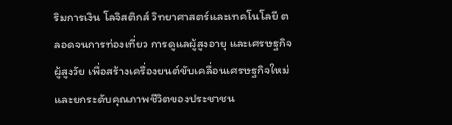ริมการเงิน โลจิสติกส์ วิทยาศาสตร์และเทคโนโลยี ตลอดจนการท่องเที่ยว การดูแลผู้สูงอายุ และเศรษฐกิจผู้สูงวัย เพื่อสร้างเครื่องยนต์ขับเคลื่อนเศรษฐกิจใหม่และยกระดับคุณภาพชีวิตของประชาชน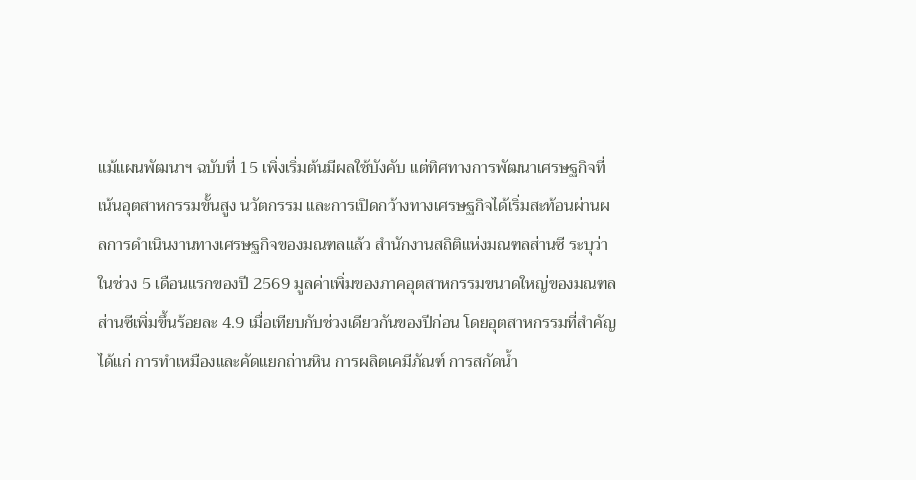แม้แผนพัฒนาฯ ฉบับที่ 15 เพิ่งเริ่มต้นมีผลใช้บังคับ แต่ทิศทางการพัฒนาเศรษฐกิจที่เน้นอุตสาหกรรมขั้นสูง นวัตกรรม และการเปิดกว้างทางเศรษฐกิจได้เริ่มสะท้อนผ่านผลการดำเนินงานทางเศรษฐกิจของมณฑลแล้ว สำนักงานสถิติแห่งมณฑลส่านซี ระบุว่า ในช่วง 5 เดือนแรกของปี 2569 มูลค่าเพิ่มของภาคอุตสาหกรรมขนาดใหญ่ของมณฑลส่านซีเพิ่มขึ้นร้อยละ 4.9 เมื่อเทียบกับช่วงเดียวกันของปีก่อน โดยอุตสาหกรรมที่สำคัญ ได้แก่ การทำเหมืองและคัดแยกถ่านหิน การผลิตเคมีภัณฑ์ การสกัดน้ำ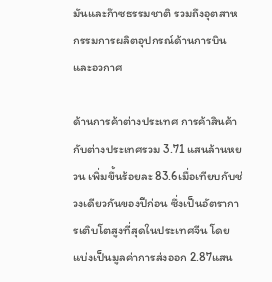มันและก๊าซธรรมชาติ รวมถึงอุตสาหกรรมการผลิตอุปกรณ์ด้านการบินและอวกาศ

ด้านการค้าต่างประเทศ การค้าสินค้ากับต่างประเทศรวม 3.71 แสนล้านหยวน เพิ่มขึ้นร้อยละ 83.6เมื่อเทียบกับช่วงเดียวกันของปีก่อน ซึ่งเป็นอัตราการเติบโตสูงที่สุดในประเทศจีน โดยแบ่งเป็นมูลค่าการส่งออก 2.87แสน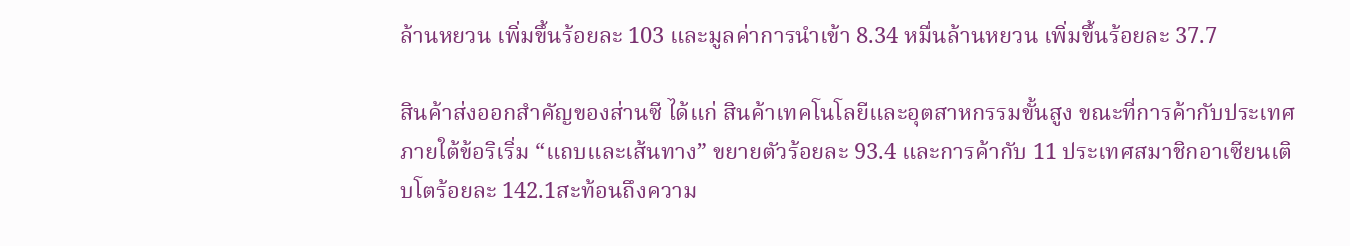ล้านหยวน เพิ่มขึ้นร้อยละ 103 และมูลค่าการนำเข้า 8.34 หมื่นล้านหยวน เพิ่มขึ้นร้อยละ 37.7

สินค้าส่งออกสำคัญของส่านซี ได้แก่ สินค้าเทคโนโลยีและอุตสาหกรรมขั้นสูง ขณะที่การค้ากับประเทศภายใต้ข้อริเริ่ม “แถบและเส้นทาง” ขยายตัวร้อยละ 93.4 และการค้ากับ 11 ประเทศสมาชิกอาเซียนเติบโตร้อยละ 142.1สะท้อนถึงความ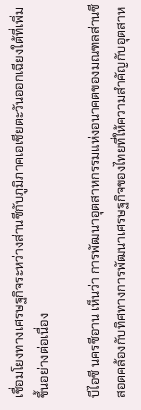เชื่อมโยงทางเศรษฐกิจระหว่างส่านซีกับภูมิภาคเอเชียตะวันออกเฉียงใต้ที่เพิ่มขึ้นอย่างต่อเนื่อง

บีไอซี นครซีอาน เห็นว่า การพัฒนาอุตสาหกรรมแห่งอนาคตของมณฑลส่านซีสอดคล้องกับทิศทางการพัฒนาเศรษฐกิจของไทยที่ให้ความสำคัญกับอุตสาห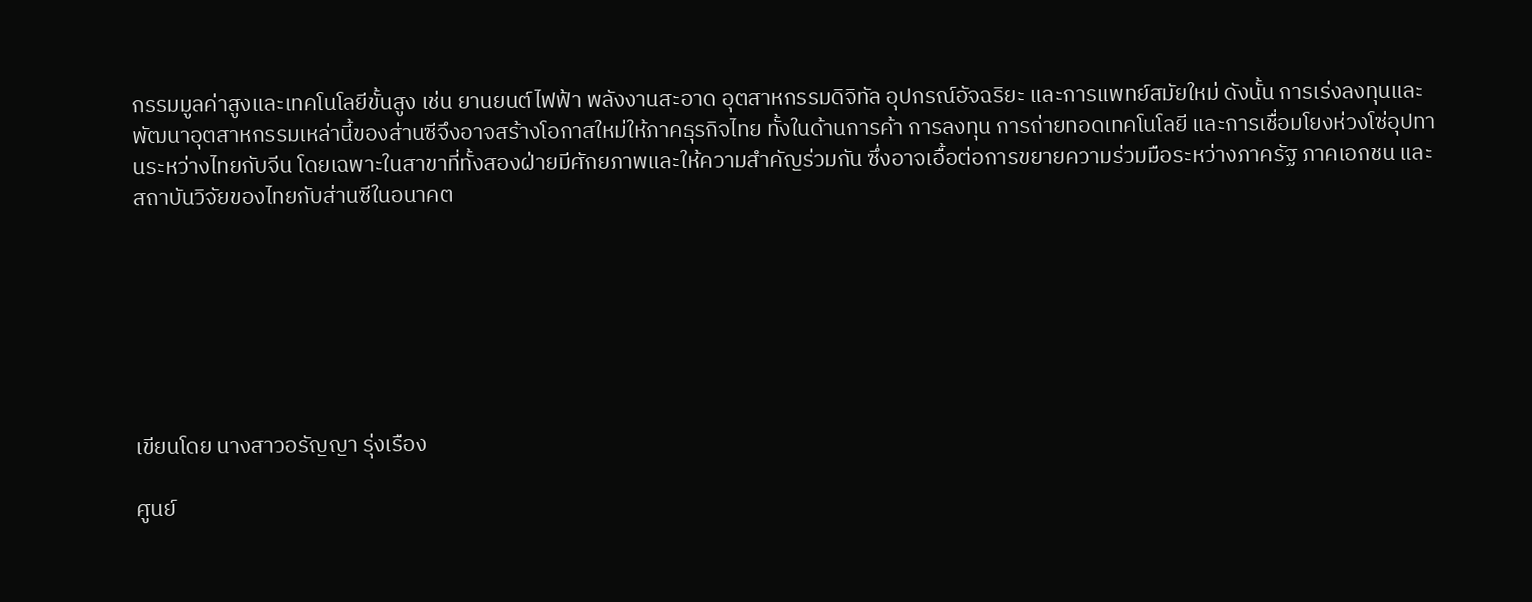กรรมมูลค่าสูงและเทคโนโลยีขั้นสูง เช่น ยานยนต์ไฟฟ้า พลังงานสะอาด อุตสาหกรรมดิจิทัล อุปกรณ์อัจฉริยะ และการแพทย์สมัยใหม่ ดังนั้น การเร่งลงทุนและพัฒนาอุตสาหกรรมเหล่านี้ของส่านซีจึงอาจสร้างโอกาสใหม่ให้ภาคธุรกิจไทย ทั้งในด้านการค้า การลงทุน การถ่ายทอดเทคโนโลยี และการเชื่อมโยงห่วงโซ่อุปทานระหว่างไทยกับจีน โดยเฉพาะในสาขาที่ทั้งสองฝ่ายมีศักยภาพและให้ความสำคัญร่วมกัน ซึ่งอาจเอื้อต่อการขยายความร่วมมือระหว่างภาครัฐ ภาคเอกชน และสถาบันวิจัยของไทยกับส่านซีในอนาคต







เขียนโดย นางสาวอรัญญา รุ่งเรือง

ศูนย์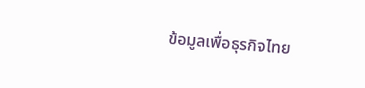ข้อมูลเพื่อธุรกิจไทย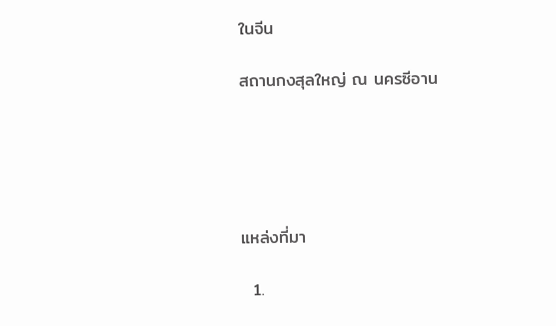ในจีน

สถานกงสุลใหญ่ ณ นครซีอาน





แหล่งที่มา

  1.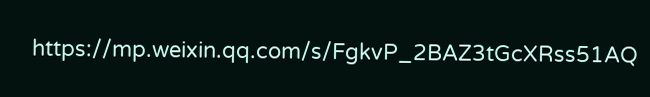https://mp.weixin.qq.com/s/FgkvP_2BAZ3tGcXRss51AQ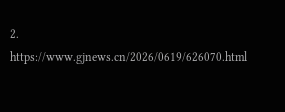2. https://www.gjnews.cn/2026/0619/626070.html